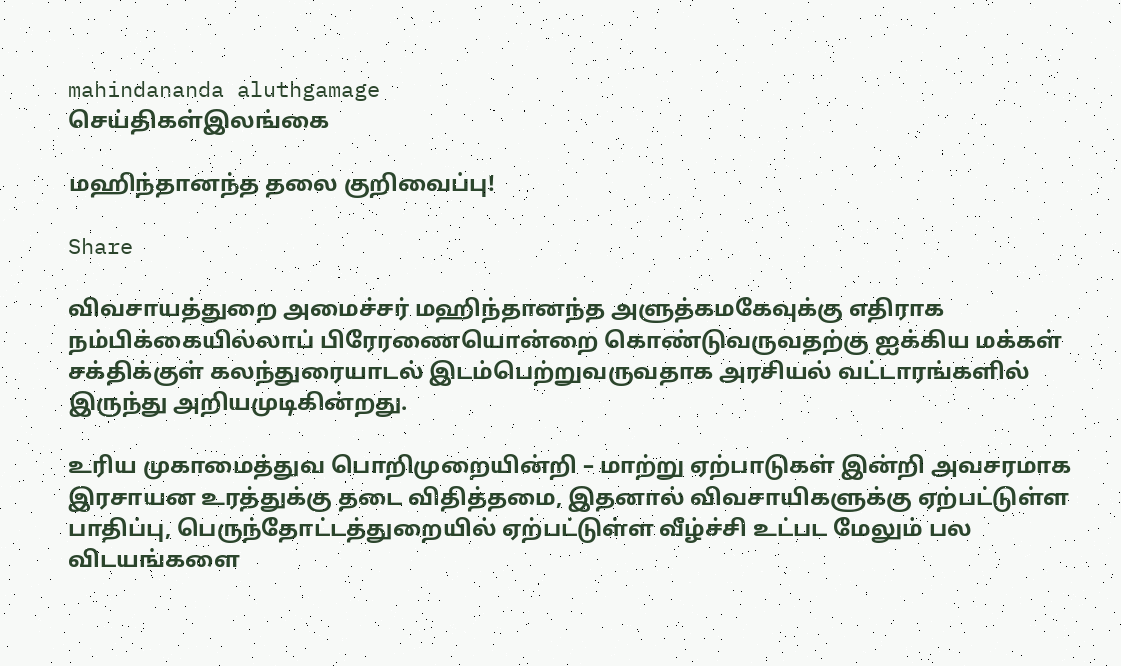mahindananda aluthgamage
செய்திகள்இலங்கை

மஹிந்தானந்த தலை குறிவைப்பு!

Share

விவசாயத்துறை அமைச்சர் மஹிந்தானந்த அளுத்கமகேவுக்கு எதிராக நம்பிக்கையில்லாப் பிரேரணையொன்றை கொண்டுவருவதற்கு ஐக்கிய மக்கள் சக்திக்குள் கலந்துரையாடல் இடம்பெற்றுவருவதாக அரசியல் வட்டாரங்களில் இருந்து அறியமுடிகின்றது.

உரிய முகாமைத்துவ பொறிமுறையின்றி – மாற்று ஏற்பாடுகள் இன்றி அவசரமாக இரசாயன உரத்துக்கு தடை விதித்தமை, இதனால் விவசாயிகளுக்கு ஏற்பட்டுள்ள பாதிப்பு, பெருந்தோட்டத்துறையில் ஏற்பட்டுள்ள வீழ்ச்சி உட்பட மேலும் பல விடயங்களை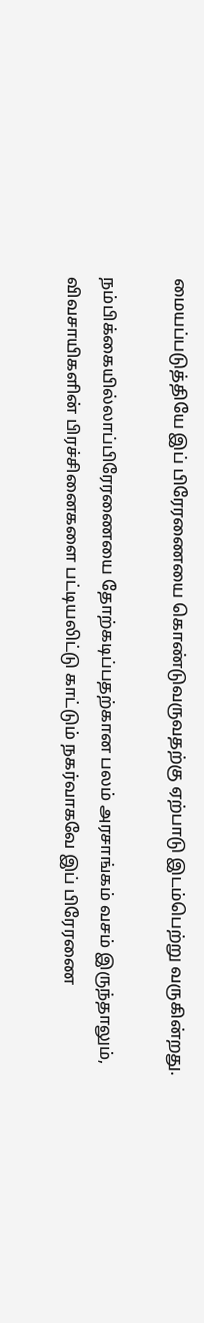மையப்படுத்தியே இப் பிரேரணையை கொண்டுவருவதற்கு ஏற்பாடு இடம்பெற்று வருகின்றது.

நம்பிக்கையில்லாப்பிரேரணையை தோற்கடிப்பதற்கான பலம் அரசாங்கம் வசம் இருந்தாலும், விவசாயிகளின் பிரச்சினைகளை பட்டியலிட்டு காட்டும் நகர்வாகவே இப் பிரேரணை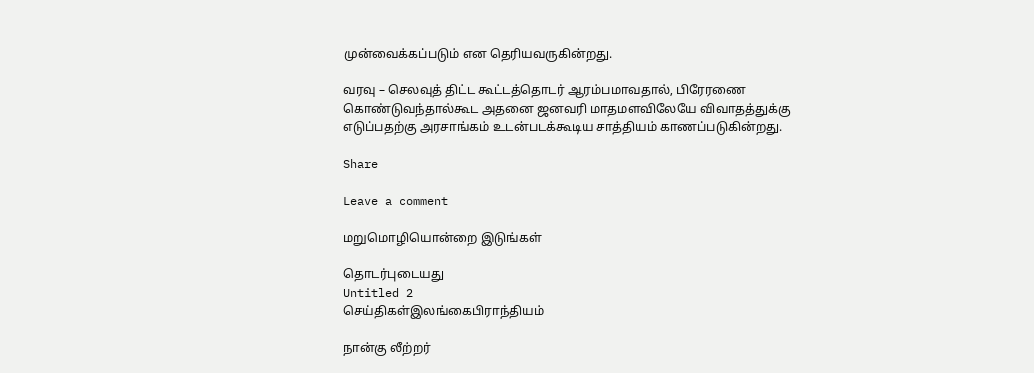முன்வைக்கப்படும் என தெரியவருகின்றது.

வரவு – செலவுத் திட்ட கூட்டத்தொடர் ஆரம்பமாவதால், பிரேரணை கொண்டுவந்தால்கூட அதனை ஜனவரி மாதமளவிலேயே விவாதத்துக்கு எடுப்பதற்கு அரசாங்கம் உடன்படக்கூடிய சாத்தியம் காணப்படுகின்றது.

Share

Leave a comment

மறுமொழியொன்றை இடுங்கள்

தொடர்புடையது
Untitled 2
செய்திகள்இலங்கைபிராந்தியம்

நான்கு லீற்றர்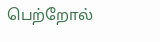பெற்றோல்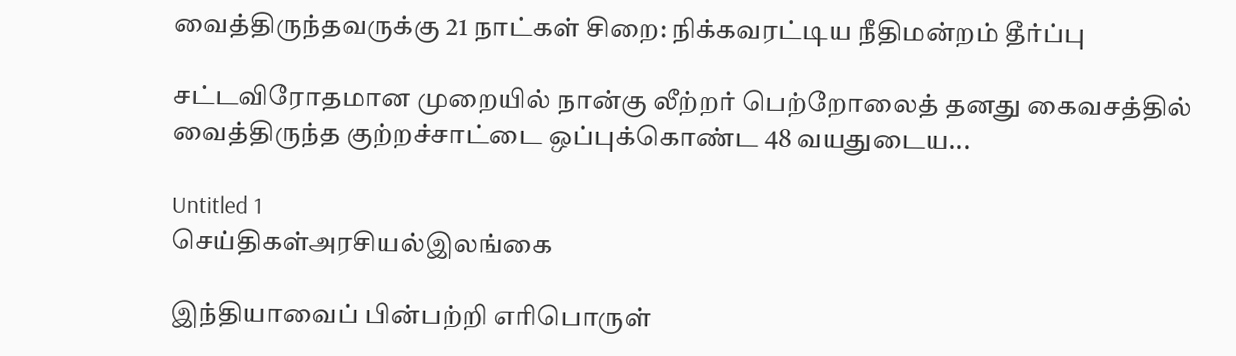வைத்திருந்தவருக்கு 21 நாட்கள் சிறை: நிக்கவரட்டிய நீதிமன்றம் தீர்ப்பு

சட்டவிரோதமான முறையில் நான்கு லீற்றர் பெற்றோலைத் தனது கைவசத்தில் வைத்திருந்த குற்றச்சாட்டை ஒப்புக்கொண்ட 48 வயதுடைய...

Untitled 1
செய்திகள்அரசியல்இலங்கை

இந்தியாவைப் பின்பற்றி எரிபொருள்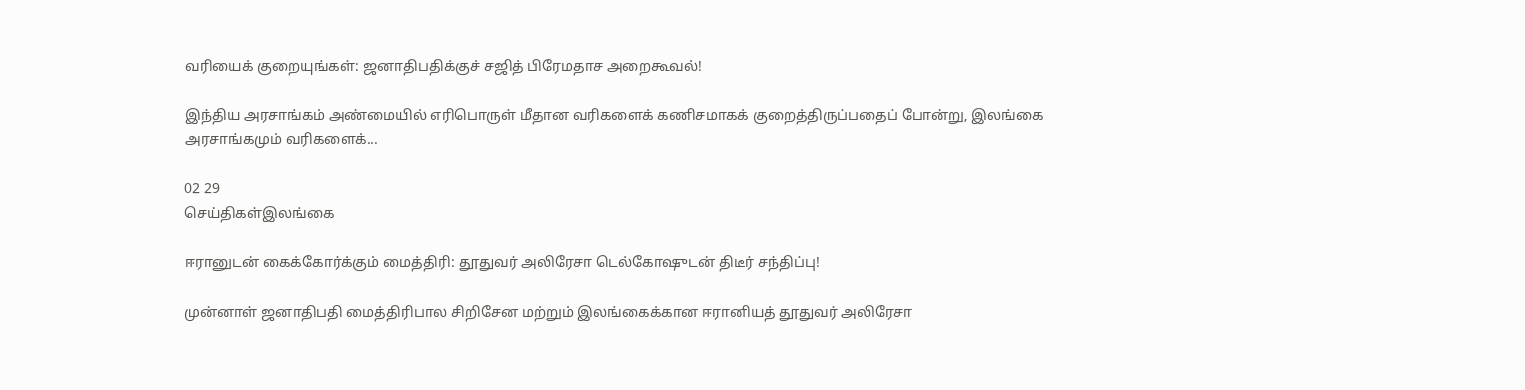வரியைக் குறையுங்கள்: ஜனாதிபதிக்குச் சஜித் பிரேமதாச அறைகூவல்!

இந்திய அரசாங்கம் அண்மையில் எரிபொருள் மீதான வரிகளைக் கணிசமாகக் குறைத்திருப்பதைப் போன்று, இலங்கை அரசாங்கமும் வரிகளைக்...

02 29
செய்திகள்இலங்கை

ஈரானுடன் கைக்கோர்க்கும் மைத்திரி: தூதுவர் அலிரேசா டெல்கோஷுடன் திடீர் சந்திப்பு!

முன்னாள் ஜனாதிபதி மைத்திரிபால சிறிசேன மற்றும் இலங்கைக்கான ஈரானியத் தூதுவர் அலிரேசா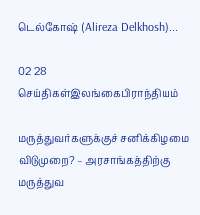டெல்கோஷ் (Alireza Delkhosh)...

02 28
செய்திகள்இலங்கைபிராந்தியம்

மருத்துவர்களுக்குச் சனிக்கிழமை விடுமுறை? – அரசாங்கத்திற்கு மருத்துவ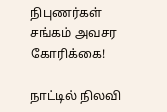நிபுணர்கள் சங்கம் அவசர கோரிக்கை!

நாட்டில் நிலவி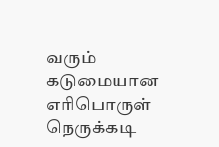வரும் கடுமையான எரிபொருள் நெருக்கடி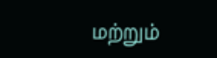மற்றும்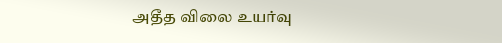அதீத விலை உயர்வு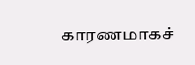காரணமாகச்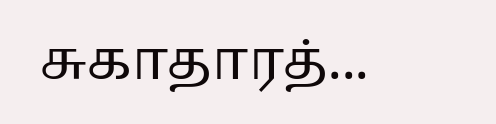சுகாதாரத்...